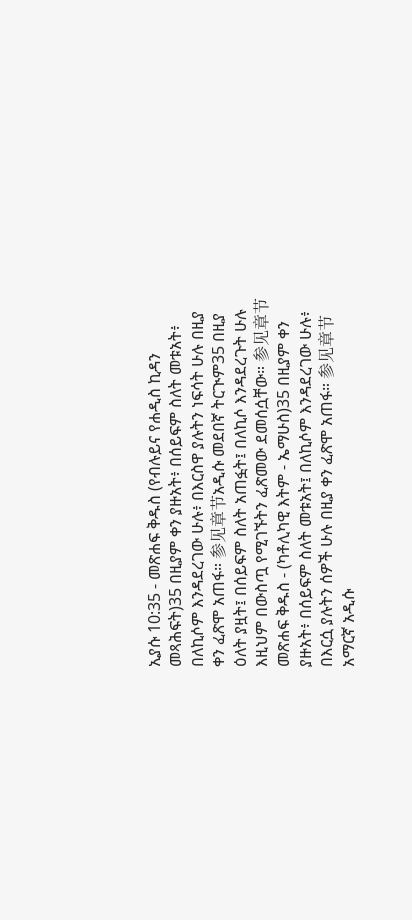ኢያሱ 10:35 - መጽሐፍ ቅዱስ (የብሉይና የሐዲስ ኪዳን መጻሕፍት)35 በዚያም ቀን ያዙአት፥ በሰይፍም ስለት መቱአት፥ በለኪሶም እንዳደረገው ሁሉ፥ በእርስዋ ያሉትን ነፍሳት ሁሉ በዚያ ቀን ፈጽሞ አጠፋ። 参见章节አዲሱ መደበኛ ትርጒም35 በዚያ ዕለት ያዟት፤ በሰይፍም ስለት አጠፏት፤ በለኪሶ እንዳደረጉት ሁሉ እዚህም በውስጧ የሚገኙትን ፈጽመው ደመሰሷቸው። 参见章节መጽሐፍ ቅዱስ - (ካቶሊካዊ እትም - ኤማሁስ)35 በዚያም ቀን ያዙአት፥ በሰይፍም ስለት መቱአት፤ በለኪሶም እንዳደረገው ሁሉ፥ በእርሷ ያሉትን ሰዎች ሁሉ በዚያ ቀን ፈጽሞ አጠፋ። 参见章节አማርኛ አዲሱ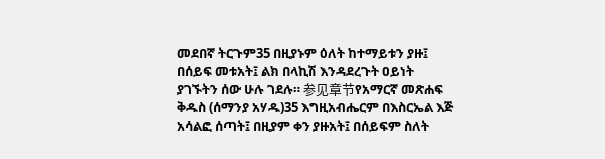መደበኛ ትርጉም35 በዚያኑም ዕለት ከተማይቱን ያዙ፤ በሰይፍ መቱአት፤ ልክ በላኪሽ እንዳደረጉት ዐይነት ያገኙትን ሰው ሁሉ ገደሉ። 参见章节የአማርኛ መጽሐፍ ቅዱስ (ሰማንያ አሃዱ)35 እግዚአብሔርም በእስርኤል እጅ አሳልፎ ሰጣት፤ በዚያም ቀን ያዙአት፤ በሰይፍም ስለት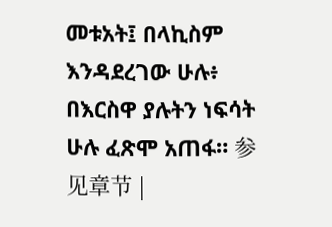መቱአት፤ በላኪስም እንዳደረገው ሁሉ፥ በእርስዋ ያሉትን ነፍሳት ሁሉ ፈጽሞ አጠፋ። 参见章节 |